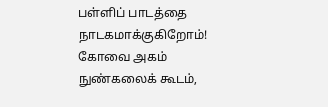பள்ளிப் பாடத்தை நாடகமாக்குகிறோம்!
கோவை அகம் நுண்கலைக் கூடம்,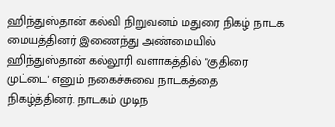ஹிந்துஸ்தான் கல்வி நிறுவனம் மதுரை நிகழ் நாடக மையத்தினர் இணைந்து அண்மையில் ஹிந்துஸ்தான் கல்லூரி வளாகத்தில் "குதிரை முட்டை' எனும் நகைச்சுவை நாடகத்தை நிகழ்த்தினர். நாடகம் முடிந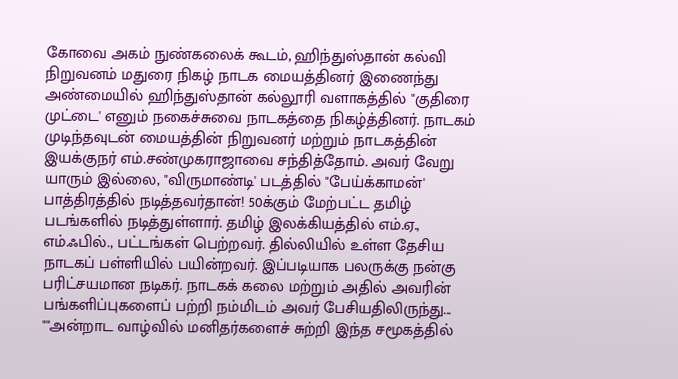கோவை அகம் நுண்கலைக் கூடம், ஹிந்துஸ்தான் கல்வி நிறுவனம் மதுரை நிகழ் நாடக மையத்தினர் இணைந்து அண்மையில் ஹிந்துஸ்தான் கல்லூரி வளாகத்தில் "குதிரை முட்டை' எனும் நகைச்சுவை நாடகத்தை நிகழ்த்தினர். நாடகம் முடிந்தவுடன் மையத்தின் நிறுவனர் மற்றும் நாடகத்தின் இயக்குநர் எம்.சண்முகராஜாவை சந்தித்தோம். அவர் வேறு யாரும் இல்லை, "விருமாண்டி' படத்தில் "பேய்க்காமன்' பாத்திரத்தில் நடித்தவர்தான்! 50க்கும் மேற்பட்ட தமிழ் படங்களில் நடித்துள்ளார். தமிழ் இலக்கியத்தில் எம்.ஏ., எம்.ஃபில்., பட்டங்கள் பெற்றவர். தில்லியில் உள்ள தேசிய நாடகப் பள்ளியில் பயின்றவர். இப்படியாக பலருக்கு நன்கு பரிட்சயமான நடிகர். நாடகக் கலை மற்றும் அதில் அவரின் பங்களிப்புகளைப் பற்றி நம்மிடம் அவர் பேசியதிலிருந்து...
""அன்றாட வாழ்வில் மனிதர்களைச் சுற்றி இந்த சமூகத்தில்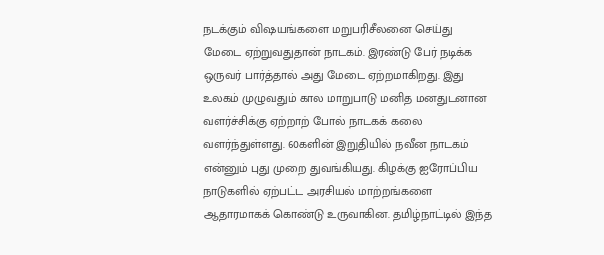நடக்கும் விஷயங்களை மறுபரிசீலனை செய்து மேடை ஏற்றுவதுதான் நாடகம். இரண்டு பேர் நடிக்க ஒருவர் பார்த்தால் அது மேடை ஏற்றமாகிறது. இது உலகம் முழுவதும் கால மாறுபாடு மனித மனதுடனான வளர்ச்சிக்கு ஏற்றாற் போல் நாடகக் கலை வளர்ந்துள்ளது. 60களின் இறுதியில் நவீன நாடகம் என்னும் புது முறை துவங்கியது. கிழக்கு ஐரோப்பிய நாடுகளில் ஏற்பட்ட அரசியல் மாற்றங்களை ஆதாரமாகக் கொண்டு உருவாகின. தமிழ்நாட்டில் இந்த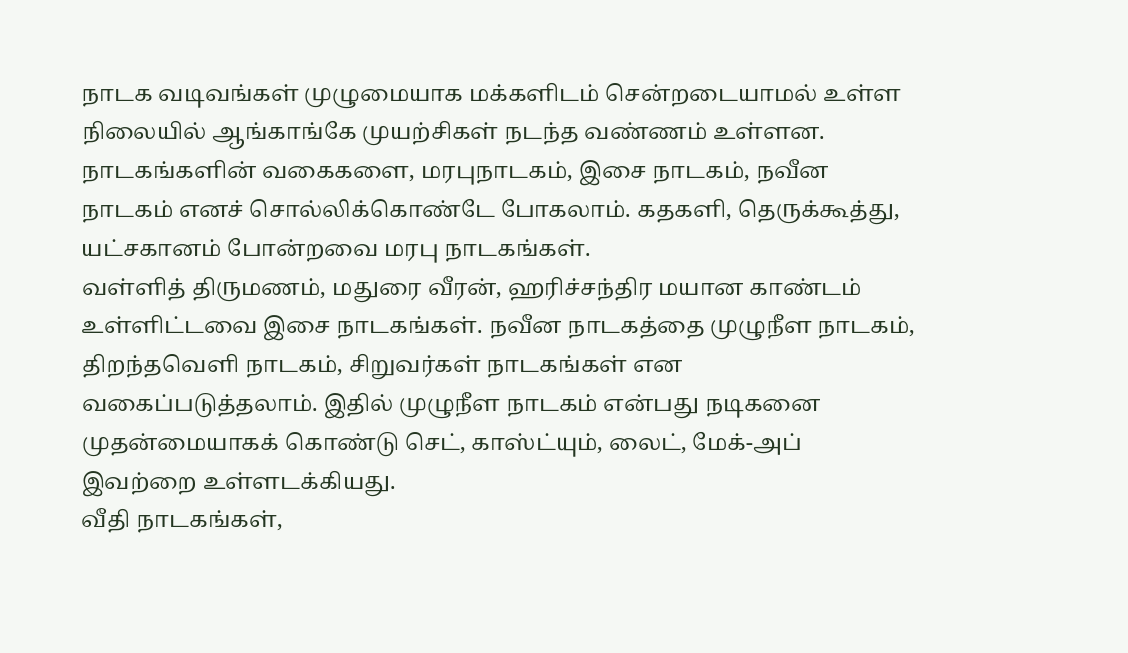நாடக வடிவங்கள் முழுமையாக மக்களிடம் சென்றடையாமல் உள்ள நிலையில் ஆங்காங்கே முயற்சிகள் நடந்த வண்ணம் உள்ளன.
நாடகங்களின் வகைகளை, மரபுநாடகம், இசை நாடகம், நவீன நாடகம் எனச் சொல்லிக்கொண்டே போகலாம். கதகளி, தெருக்கூத்து, யட்சகானம் போன்றவை மரபு நாடகங்கள்.
வள்ளித் திருமணம், மதுரை வீரன், ஹரிச்சந்திர மயான காண்டம் உள்ளிட்டவை இசை நாடகங்கள். நவீன நாடகத்தை முழுநீள நாடகம், திறந்தவெளி நாடகம், சிறுவர்கள் நாடகங்கள் என வகைப்படுத்தலாம். இதில் முழுநீள நாடகம் என்பது நடிகனை முதன்மையாகக் கொண்டு செட், காஸ்ட்யும், லைட், மேக்-அப் இவற்றை உள்ளடக்கியது.
வீதி நாடகங்கள்,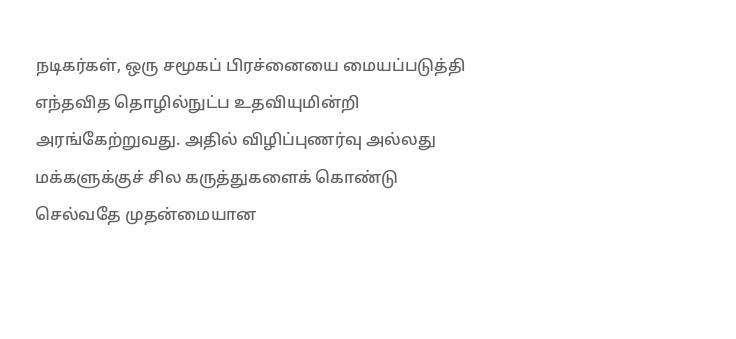நடிகர்கள், ஒரு சமூகப் பிரச்னையை மையப்படுத்தி எந்தவித தொழில்நுட்ப உதவியுமின்றி அரங்கேற்றுவது. அதில் விழிப்புணர்வு அல்லது மக்களுக்குச் சில கருத்துகளைக் கொண்டு செல்வதே முதன்மையான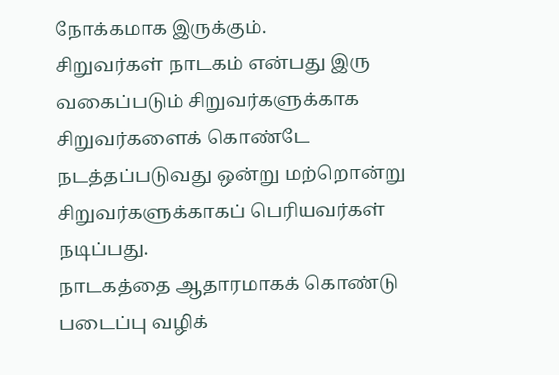நோக்கமாக இருக்கும்.
சிறுவர்கள் நாடகம் என்பது இரு வகைப்படும் சிறுவர்களுக்காக சிறுவர்களைக் கொண்டே நடத்தப்படுவது ஒன்று மற்றொன்று சிறுவர்களுக்காகப் பெரியவர்கள்
நடிப்பது.
நாடகத்தை ஆதாரமாகக் கொண்டு படைப்பு வழிக்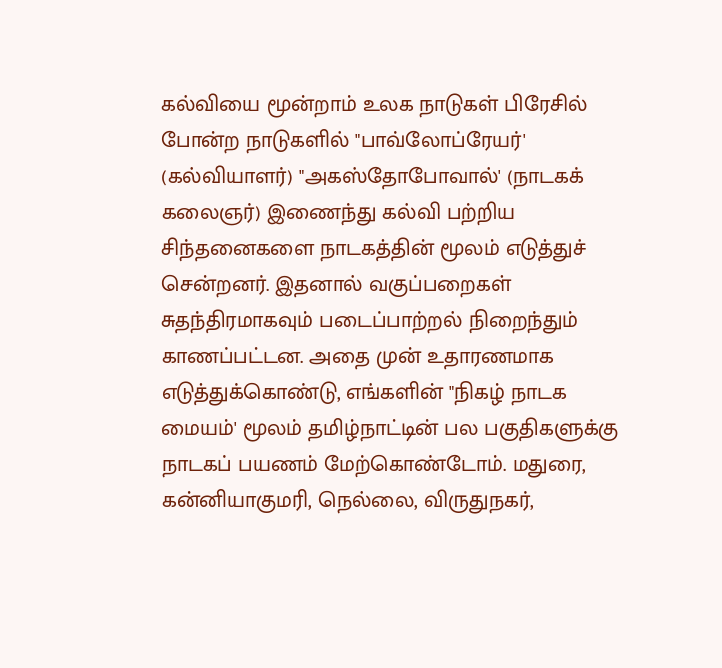கல்வியை மூன்றாம் உலக நாடுகள் பிரேசில் போன்ற நாடுகளில் "பாவ்லோப்ரேயர்' (கல்வியாளர்) "அகஸ்தோபோவால்' (நாடகக் கலைஞர்) இணைந்து கல்வி பற்றிய சிந்தனைகளை நாடகத்தின் மூலம் எடுத்துச் சென்றனர். இதனால் வகுப்பறைகள் சுதந்திரமாகவும் படைப்பாற்றல் நிறைந்தும் காணப்பட்டன. அதை முன் உதாரணமாக எடுத்துக்கொண்டு, எங்களின் "நிகழ் நாடக மையம்' மூலம் தமிழ்நாட்டின் பல பகுதிகளுக்கு நாடகப் பயணம் மேற்கொண்டோம். மதுரை, கன்னியாகுமரி, நெல்லை, விருதுநகர்,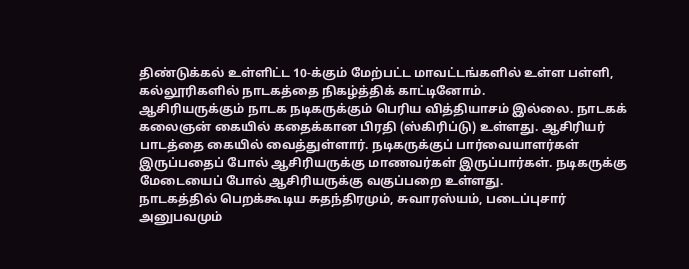திண்டுக்கல் உள்ளிட்ட 10-க்கும் மேற்பட்ட மாவட்டங்களில் உள்ள பள்ளி, கல்லூரிகளில் நாடகத்தை நிகழ்த்திக் காட்டினோம்.
ஆசிரியருக்கும் நாடக நடிகருக்கும் பெரிய வித்தியாசம் இல்லை. நாடகக் கலைஞன் கையில் கதைக்கான பிரதி (ஸ்கிரிப்டு) உள்ளது. ஆசிரியர் பாடத்தை கையில் வைத்துள்ளார். நடிகருக்குப் பார்வையாளர்கள் இருப்பதைப் போல் ஆசிரியருக்கு மாணவர்கள் இருப்பார்கள். நடிகருக்கு மேடையைப் போல் ஆசிரியருக்கு வகுப்பறை உள்ளது.
நாடகத்தில் பெறக்கூடிய சுதந்திரமும், சுவாரஸ்யம், படைப்புசார் அனுபவமும்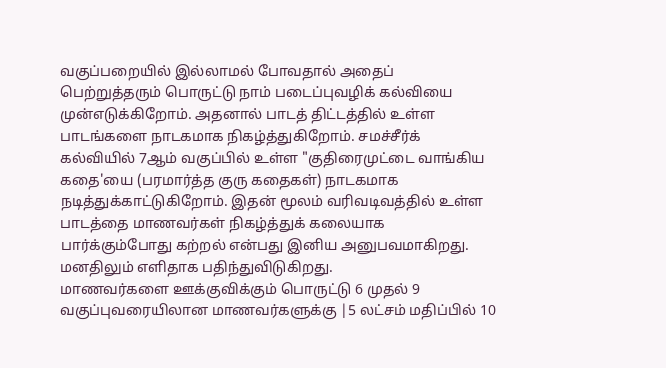வகுப்பறையில் இல்லாமல் போவதால் அதைப் பெற்றுத்தரும் பொருட்டு நாம் படைப்புவழிக் கல்வியை முன்எடுக்கிறோம். அதனால் பாடத் திட்டத்தில் உள்ள பாடங்களை நாடகமாக நிகழ்த்துகிறோம். சமச்சீர்க் கல்வியில் 7ஆம் வகுப்பில் உள்ள "குதிரைமுட்டை வாங்கிய கதை'யை (பரமார்த்த குரு கதைகள்) நாடகமாக நடித்துக்காட்டுகிறோம். இதன் மூலம் வரிவடிவத்தில் உள்ள பாடத்தை மாணவர்கள் நிகழ்த்துக் கலையாக பார்க்கும்போது கற்றல் என்பது இனிய அனுபவமாகிறது. மனதிலும் எளிதாக பதிந்துவிடுகிறது.
மாணவர்களை ஊக்குவிக்கும் பொருட்டு 6 முதல் 9 வகுப்புவரையிலான மாணவர்களுக்கு |5 லட்சம் மதிப்பில் 10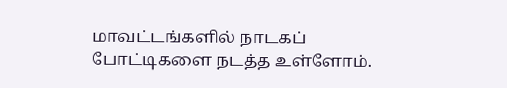மாவட்டங்களில் நாடகப் போட்டிகளை நடத்த உள்ளோம்.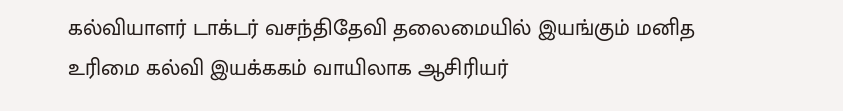கல்வியாளர் டாக்டர் வசந்திதேவி தலைமையில் இயங்கும் மனித உரிமை கல்வி இயக்ககம் வாயிலாக ஆசிரியர்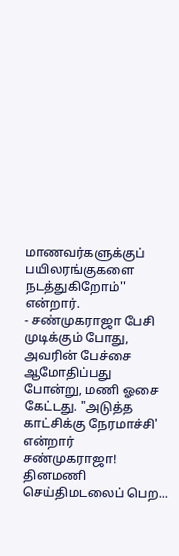மாணவர்களுக்குப் பயிலரங்குகளை நடத்துகிறோம்'' என்றார்.
- சண்முகராஜா பேசி முடிக்கும் போது, அவரின் பேச்சை ஆமோதிப்பது போன்று, மணி ஓசை கேட்டது. "அடுத்த காட்சிக்கு நேரமாச்சி' என்றார் சண்முகராஜா!
தினமணி செய்திமடலைப் பெற...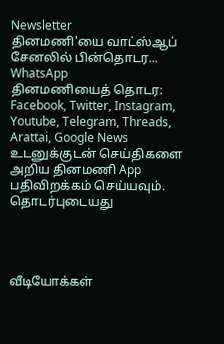Newsletter
தினமணி'யை வாட்ஸ்ஆப் சேனலில் பின்தொடர... WhatsApp
தினமணியைத் தொடர: Facebook, Twitter, Instagram, Youtube, Telegram, Threads, Arattai, Google News
உடனுக்குடன் செய்திகளை அறிய தினமணி App பதிவிறக்கம் செய்யவும்.
தொடர்புடையது




வீடியோக்கள்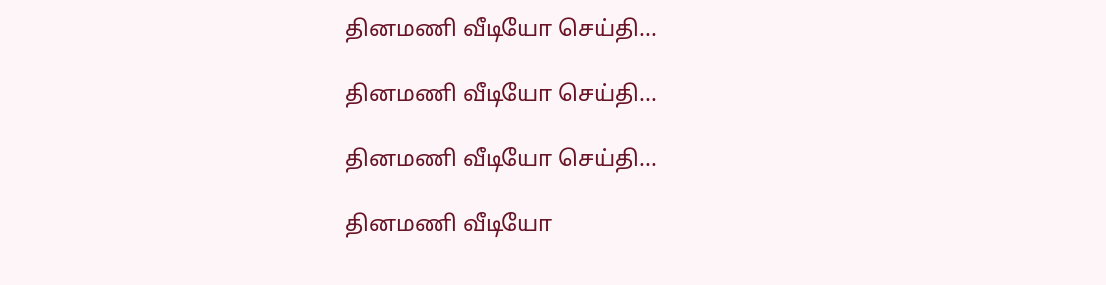தினமணி வீடியோ செய்தி...

தினமணி வீடியோ செய்தி...

தினமணி வீடியோ செய்தி...

தினமணி வீடியோ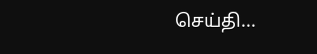செய்தி...